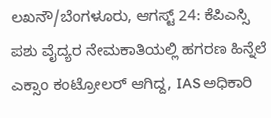ಲಖನೌ/ಬೆಂಗಳೂರು, ಆಗಸ್ಟ್ 24: ಕೆಪಿಎಸ್ಸಿ ಪಶು ವೈದ್ಯರ ನೇಮಕಾತಿಯಲ್ಲಿ ಹಗರಣ ಹಿನ್ನೆಲೆ ಎಕ್ಸಾಂ ಕಂಟ್ರೋಲರ್ ಆಗಿದ್ದ, IAS ಅಧಿಕಾರಿ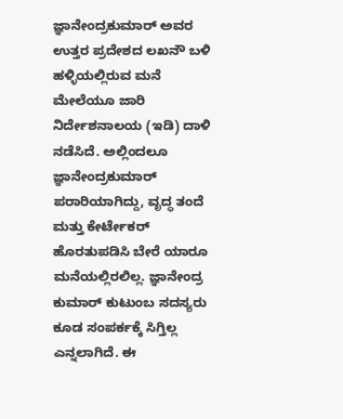ಜ್ಞಾನೇಂದ್ರಕುಮಾರ್ ಅವರ ಉತ್ತರ ಪ್ರದೇಶದ ಲಖನೌ ಬಳಿ ಹಳ್ಳಿಯಲ್ಲಿರುವ ಮನೆ ಮೇಲೆಯೂ ಜಾರಿ ನಿರ್ದೇಶನಾಲಯ (ಇಡಿ) ದಾಳಿ ನಡೆಸಿದೆ. ಅಲ್ಲಿಂದಲೂ ಜ್ಞಾನೇಂದ್ರಕುಮಾರ್ ಪರಾರಿಯಾಗಿದ್ದು, ವೃದ್ಧ ತಂದೆ ಮತ್ತು ಕೇರ್ಟೇಕರ್ ಹೊರತುಪಡಿಸಿ ಬೇರೆ ಯಾರೂ ಮನೆಯಲ್ಲಿರಲಿಲ್ಲ. ಜ್ಞಾನೇಂದ್ರ ಕುಮಾರ್ ಕುಟುಂಬ ಸದಸ್ಯರು ಕೂಡ ಸಂಪರ್ಕಕ್ಕೆ ಸಿಗ್ತಿಲ್ಲ ಎನ್ನಲಾಗಿದೆ. ಈ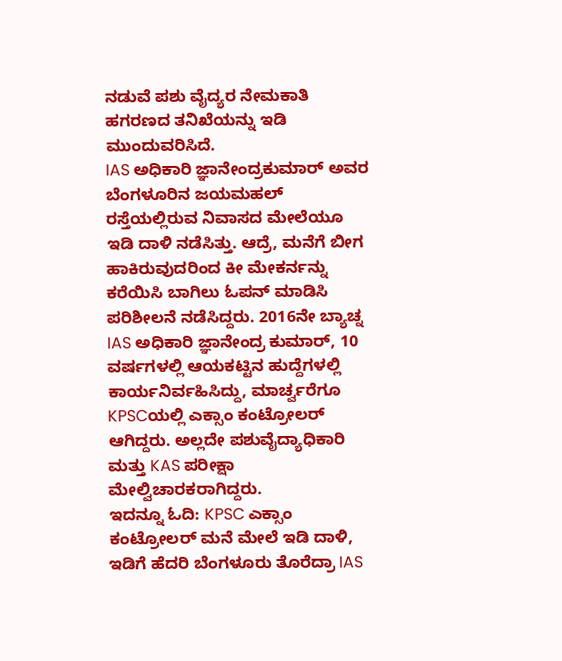ನಡುವೆ ಪಶು ವೈದ್ಯರ ನೇಮಕಾತಿ ಹಗರಣದ ತನಿಖೆಯನ್ನು ಇಡಿ ಮುಂದುವರಿಸಿದೆ.
IAS ಅಧಿಕಾರಿ ಜ್ಞಾನೇಂದ್ರಕುಮಾರ್ ಅವರ ಬೆಂಗಳೂರಿನ ಜಯಮಹಲ್ ರಸ್ತೆಯಲ್ಲಿರುವ ನಿವಾಸದ ಮೇಲೆಯೂ ಇಡಿ ದಾಳಿ ನಡೆಸಿತ್ತು. ಆದ್ರೆ, ಮನೆಗೆ ಬೀಗ ಹಾಕಿರುವುದರಿಂದ ಕೀ ಮೇಕರ್ನನ್ನು ಕರೆಯಿಸಿ ಬಾಗಿಲು ಓಪನ್ ಮಾಡಿಸಿ ಪರಿಶೀಲನೆ ನಡೆಸಿದ್ದರು. 2016ನೇ ಬ್ಯಾಚ್ನ IAS ಅಧಿಕಾರಿ ಜ್ಞಾನೇಂದ್ರ ಕುಮಾರ್, 10 ವರ್ಷಗಳಲ್ಲಿ ಆಯಕಟ್ಟಿನ ಹುದ್ದೆಗಳಲ್ಲಿ ಕಾರ್ಯನಿರ್ವಹಿಸಿದ್ದು, ಮಾರ್ಚ್ವರೆಗೂ KPSCಯಲ್ಲಿ ಎಕ್ಸಾಂ ಕಂಟ್ರೋಲರ್ ಆಗಿದ್ದರು. ಅಲ್ಲದೇ ಪಶುವೈದ್ಯಾಧಿಕಾರಿ ಮತ್ತು KAS ಪರೀಕ್ಷಾ ಮೇಲ್ವಿಚಾರಕರಾಗಿದ್ದರು.
ಇದನ್ನೂ ಓದಿ: KPSC ಎಕ್ಸಾಂ ಕಂಟ್ರೋಲರ್ ಮನೆ ಮೇಲೆ ಇಡಿ ದಾಳಿ, ಇಡಿಗೆ ಹೆದರಿ ಬೆಂಗಳೂರು ತೊರೆದ್ರಾ IAS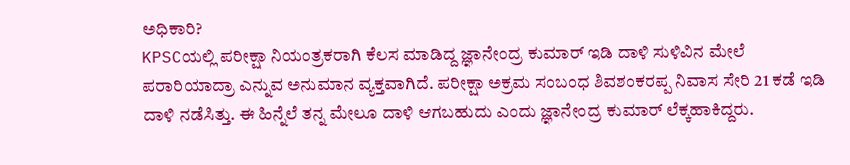ಅಧಿಕಾರಿ?
KPSCಯಲ್ಲಿ ಪರೀಕ್ಷಾ ನಿಯಂತ್ರಕರಾಗಿ ಕೆಲಸ ಮಾಡಿದ್ದ ಜ್ಞಾನೇಂದ್ರ ಕುಮಾರ್ ಇಡಿ ದಾಳಿ ಸುಳಿವಿನ ಮೇಲೆ ಪರಾರಿಯಾದ್ರಾ ಎನ್ನುವ ಅನುಮಾನ ವ್ಯಕ್ತವಾಗಿದೆ. ಪರೀಕ್ಷಾ ಅಕ್ರಮ ಸಂಬಂಧ ಶಿವಶಂಕರಪ್ಪ ನಿವಾಸ ಸೇರಿ 21 ಕಡೆ ಇಡಿ ದಾಳಿ ನಡೆಸಿತ್ತು. ಈ ಹಿನ್ನೆಲೆ ತನ್ನ ಮೇಲೂ ದಾಳಿ ಆಗಬಹುದು ಎಂದು ಜ್ಞಾನೇಂದ್ರ ಕುಮಾರ್ ಲೆಕ್ಕಹಾಕಿದ್ದರು.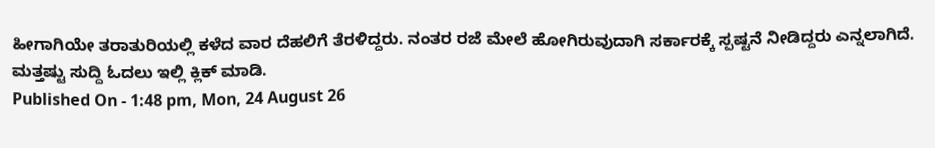ಹೀಗಾಗಿಯೇ ತರಾತುರಿಯಲ್ಲಿ ಕಳೆದ ವಾರ ದೆಹಲಿಗೆ ತೆರಳಿದ್ದರು. ನಂತರ ರಜೆ ಮೇಲೆ ಹೋಗಿರುವುದಾಗಿ ಸರ್ಕಾರಕ್ಕೆ ಸ್ಪಷ್ಟನೆ ನೀಡಿದ್ದರು ಎನ್ನಲಾಗಿದೆ.
ಮತ್ತಷ್ಟು ಸುದ್ದಿ ಓದಲು ಇಲ್ಲಿ ಕ್ಲಿಕ್ ಮಾಡಿ.
Published On - 1:48 pm, Mon, 24 August 26